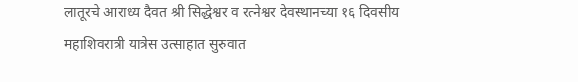लातूरचे आराध्य दैवत श्री सिद्धेश्वर व रत्नेश्वर देवस्थानच्या १६ दिवसीय महाशिवरात्री यात्रेस उत्साहात सुरुवात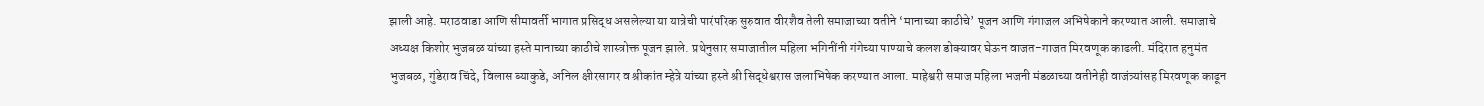झाली आहे. मराठवाडा आणि सीमावर्ती भागात प्रसिद्ध असलेल्या या यात्रेची पारंपरिक सुरुवात वीरशैव तेली समाजाच्या वतीने ‘मानाच्या काठीचे’ पूजन आणि गंगाजल अभिषेकाने करण्यात आली. समाजाचे अध्यक्ष किशोर भुजबळ यांच्या हस्ते मानाच्या काठीचे शास्त्रोक्त पूजन झाले. प्रथेनुसार समाजातील महिला भगिनींनी गंगेच्या पाण्याचे कलश डोक्यावर घेऊन वाजत-गाजत मिरवणूक काढली. मंदिरात हनुमंत भुजबळ, गुंडेराव चिंदे, विलास ब्याकुडे, अनिल क्षीरसागर व श्रीकांत म्हेत्रे यांच्या हस्ते श्री सिद्धेश्वरास जलाभिषेक करण्यात आला. माहेश्वरी समाज महिला भजनी मंडळाच्या वतीनेही वाजंत्र्यांसह मिरवणूक काढून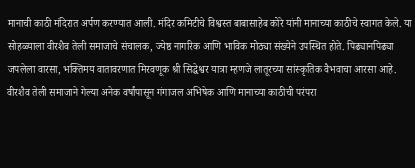मानाची काठी मंदिरात अर्पण करण्यात आली. मंदिर कमिटीचे विश्वस्त बाबासाहेब कोरे यांनी मानाच्या काठीचे स्वागत केले. या सोहळ्याला वीरशैव तेली समाजाचे संचालक, ज्येष्ठ नागरिक आणि भाविक मोठ्या संख्येने उपस्थित होते. पिढ्यानपिढ्या जपलेला वारसा, भक्तिमय वातावरणात मिरवणूक श्री सिद्धेश्वर यात्रा म्हणजे लातूरच्या सांस्कृतिक वैभवाचा आरसा आहे. वीरशैव तेली समाजाने गेल्या अनेक वर्षांपासून गंगाजल अभिषेक आणि मानाच्या काठीची परंपरा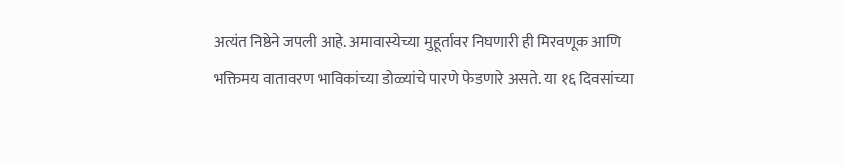अत्यंत निष्ठेने जपली आहे. अमावास्येच्या मुहूर्तावर निघणारी ही मिरवणूक आणि भक्तिमय वातावरण भाविकांच्या डोळ्यांचे पारणे फेडणारे असते. या १६ दिवसांच्या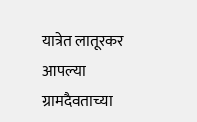यात्रेत लातूरकर आपल्या ग्रामदैवताच्या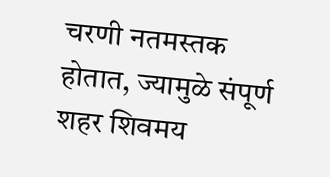चरणी नतमस्तक होतात, ज्यामुळे संपूर्ण शहर शिवमय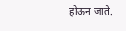होऊन जाते.